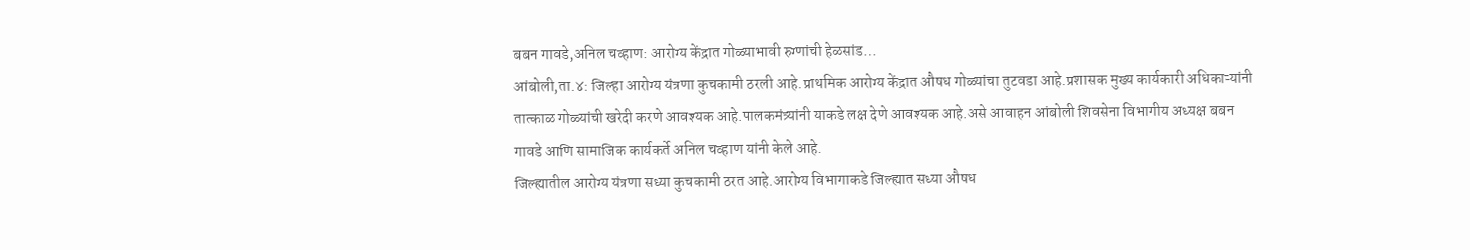बबन गावडे,अनिल चव्हाण: आरोग्य केंद्रात गोळ्याभावी रुग्णांची हेळसांड…
आंबोली,ता.४: जिल्हा आरोग्य यंत्रणा कुचकामी ठरली आहे.प्राथमिक आरोग्य केंद्रात औषध गोळ्यांचा तुटवडा आहे.प्रशासक मुख्य कार्यकारी अधिकाऱ्यांनी तात्काळ गोळ्यांची खरेदी करणे आवश्यक आहे.पालकमंत्र्यांनी याकडे लक्ष देणे आवश्यक आहे.असे आवाहन आंबोली शिवसेना विभागीय अध्यक्ष बबन गावडे आणि सामाजिक कार्यकर्ते अनिल चव्हाण यांनी केले आहे.
जिल्ह्यातील आरोग्य यंत्रणा सध्या कुचकामी ठरत आहे.आरोग्य विभागाकडे जिल्ह्यात सध्या औषध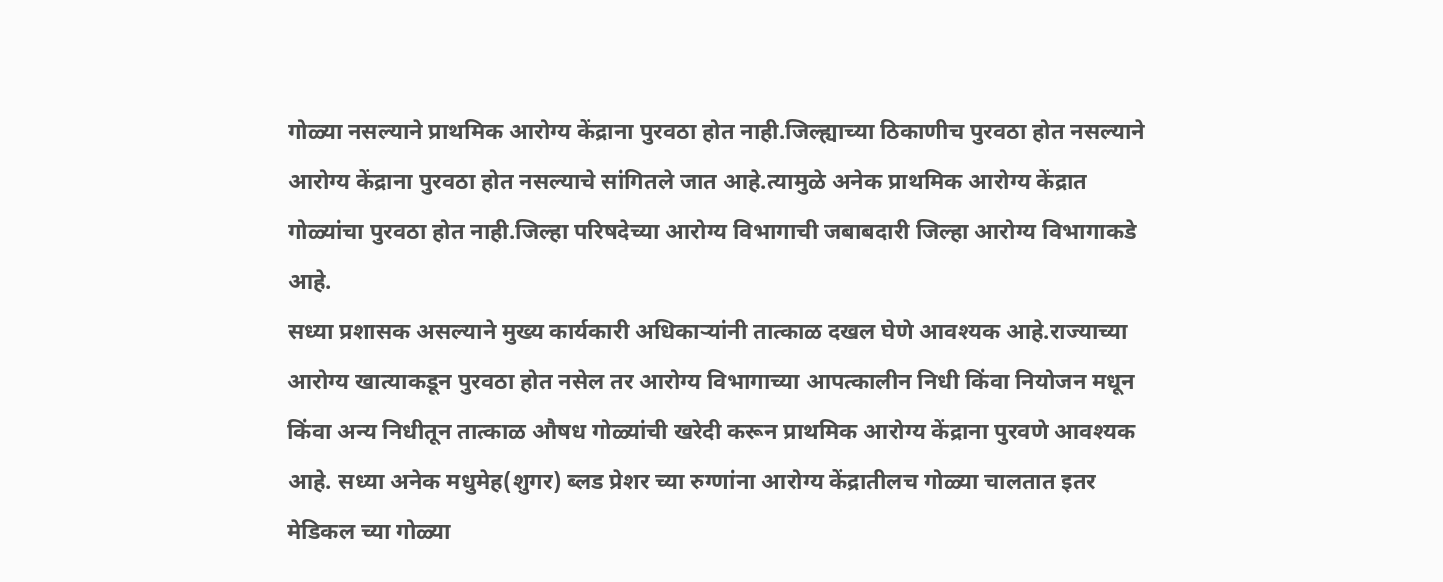गोळ्या नसल्याने प्राथमिक आरोग्य केंद्राना पुरवठा होत नाही.जिल्ह्याच्या ठिकाणीच पुरवठा होत नसल्याने आरोग्य केंद्राना पुरवठा होत नसल्याचे सांगितले जात आहे.त्यामुळे अनेक प्राथमिक आरोग्य केंद्रात गोळ्यांचा पुरवठा होत नाही.जिल्हा परिषदेच्या आरोग्य विभागाची जबाबदारी जिल्हा आरोग्य विभागाकडे आहे.
सध्या प्रशासक असल्याने मुख्य कार्यकारी अधिकाऱ्यांनी तात्काळ दखल घेणे आवश्यक आहे.राज्याच्या आरोग्य खात्याकडून पुरवठा होत नसेल तर आरोग्य विभागाच्या आपत्कालीन निधी किंवा नियोजन मधून किंवा अन्य निधीतून तात्काळ औषध गोळ्यांची खरेदी करून प्राथमिक आरोग्य केंद्राना पुरवणे आवश्यक आहे. सध्या अनेक मधुमेह(शुगर) ब्लड प्रेशर च्या रुग्णांना आरोग्य केंद्रातीलच गोळ्या चालतात इतर मेडिकल च्या गोळ्या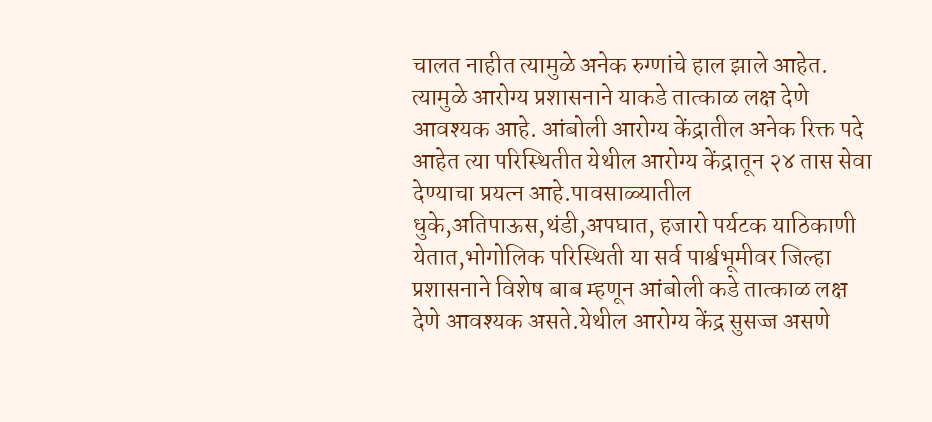चालत नाहीत त्यामुळे अनेक रुग्णांचे हाल झाले आहेत. त्यामुळे आरोग्य प्रशासनाने याकडे तात्काळ लक्ष देणे आवश्यक आहे. आंबोली आरोग्य केंद्रातील अनेक रिक्त पदे आहेत त्या परिस्थितीत येथील आरोग्य केंद्रातून २४ तास सेवा देण्याचा प्रयत्न आहे.पावसाळ्यातील धुके,अतिपाऊस,थंडी,अपघात, हजारो पर्यटक याठिकाणी येतात,भोगोलिक परिस्थिती या सर्व पार्श्वभूमीवर जिल्हा प्रशासनाने विशेष बाब म्हणून आंबोली कडे तात्काळ लक्ष देणे आवश्यक असते.येथील आरोग्य केंद्र सुसज्ज असणे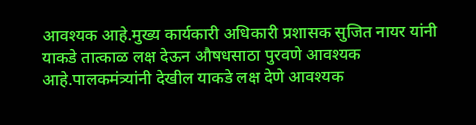आवश्यक आहे.मुख्य कार्यकारी अधिकारी प्रशासक सुजित नायर यांनी याकडे तात्काळ लक्ष देऊन औषधसाठा पुरवणे आवश्यक आहे.पालकमंत्र्यांनी देखील याकडे लक्ष देणे आवश्यक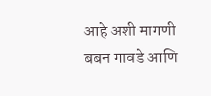आहे अशी मागणी बबन गावडे आणि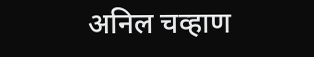अनिल चव्हाण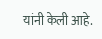यांनी केली आहे.